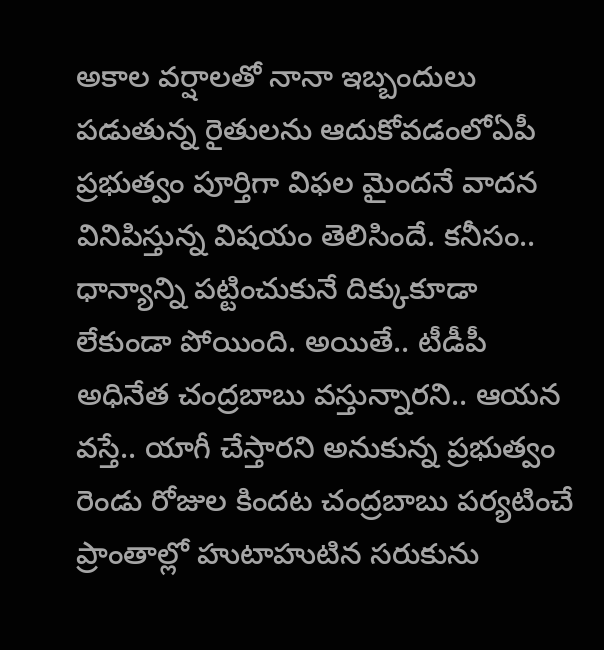అకాల వర్షాలతో నానా ఇబ్బందులు పడుతున్న రైతులను ఆదుకోవడంలోఏపీ ప్రభుత్వం పూర్తిగా విఫల మైందనే వాదన వినిపిస్తున్న విషయం తెలిసిందే. కనీసం.. ధాన్యాన్ని పట్టించుకునే దిక్కుకూడా లేకుండా పోయింది. అయితే.. టీడీపీ అధినేత చంద్రబాబు వస్తున్నారని.. ఆయన వస్తే.. యాగీ చేస్తారని అనుకున్న ప్రభుత్వం రెండు రోజుల కిందట చంద్రబాబు పర్యటించే ప్రాంతాల్లో హుటాహుటిన సరుకును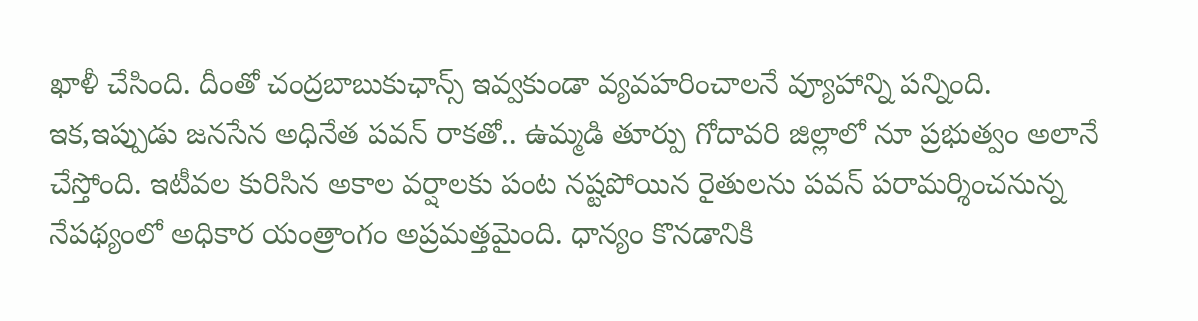ఖాళీ చేసింది. దీంతో చంద్రబాబుకుఛాన్స్ ఇవ్వకుండా వ్యవహరించాలనే వ్యూహాన్ని పన్నింది.
ఇక,ఇప్పుడు జనసేన అధినేత పవన్ రాకతో.. ఉమ్మడి తూర్పు గోదావరి జిల్లాలో నూ ప్రభుత్వం అలానే చేస్తోంది. ఇటీవల కురిసిన అకాల వర్షాలకు పంట నష్టపోయిన రైతులను పవన్ పరామర్శించనున్న నేపథ్యంలో అధికార యంత్రాంగం అప్రమత్తమైంది. ధాన్యం కొనడానికి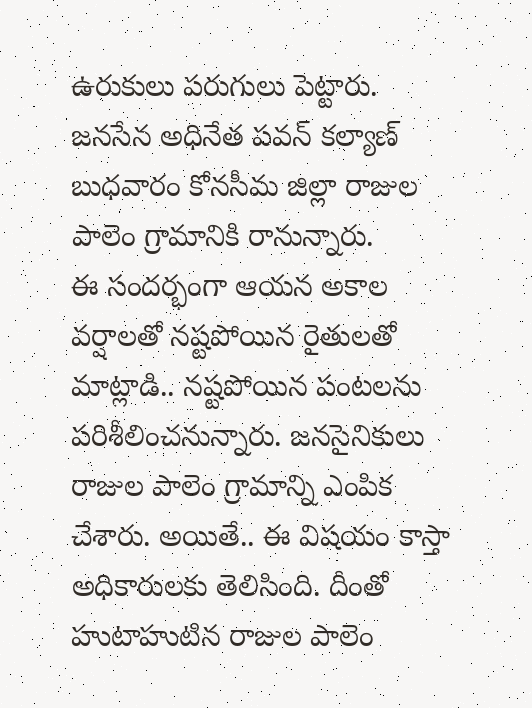ఉరుకులు పరుగులు పెట్టారు. జనసేన అధినేత పవన్ కల్యాణ్ బుధవారం కోనసీమ జిల్లా రాజుల పాలెం గ్రామానికి రానున్నారు.
ఈ సందర్భంగా ఆయన అకాల వర్షాలతో నష్టపోయిన రైతులతో మాట్లాడి.. నష్టపోయిన పంటలను పరిశీలించనున్నారు. జనసైనికులు రాజుల పాలెం గ్రామాన్ని ఎంపిక చేశారు. అయితే.. ఈ విషయం కాస్తా అధికారులకు తెలిసింది. దీంతో హుటాహుటిన రాజుల పాలెం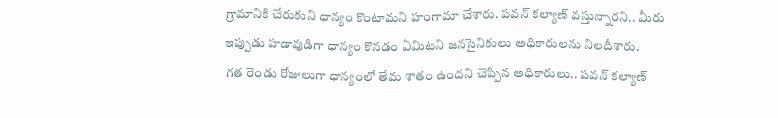గ్రామానికి చేరుకుని ధాన్యం కొంటామని హంగామా చేశారు. పవన్ కల్యాణ్ వస్తున్నారని.. మీరు ఇప్పుడు హడావుడిగా ధాన్యం కొనడం ఏమిటని జనసైనికులు అధికారులను నిలదీశారు.
గత రెండు రోజులుగా ధాన్యంలో తేమ శాతం ఉందని చెప్పిన అధికారులు.. పవన్ కల్యాణ్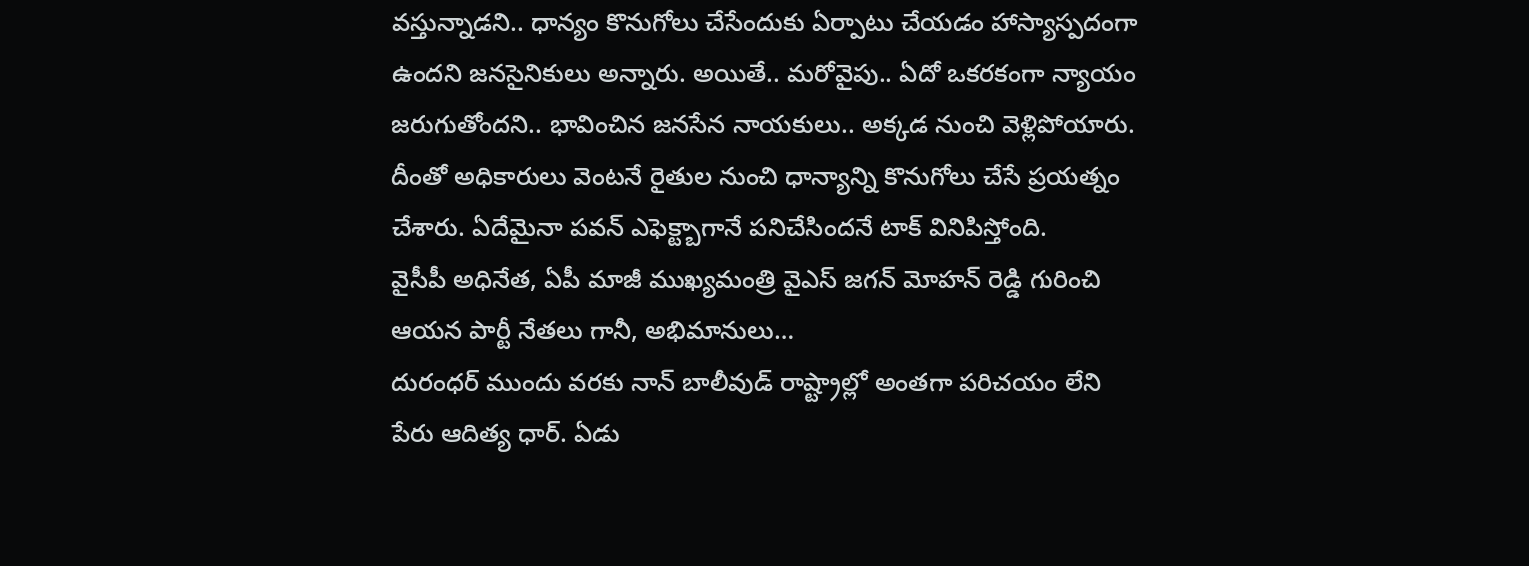వస్తున్నాడని.. ధాన్యం కొనుగోలు చేసేందుకు ఏర్పాటు చేయడం హాస్యాస్పదంగా ఉందని జనసైనికులు అన్నారు. అయితే.. మరోవైపు.. ఏదో ఒకరకంగా న్యాయం జరుగుతోందని.. భావించిన జనసేన నాయకులు.. అక్కడ నుంచి వెళ్లిపోయారు. దీంతో అధికారులు వెంటనే రైతుల నుంచి ధాన్యాన్ని కొనుగోలు చేసే ప్రయత్నం చేశారు. ఏదేమైనా పవన్ ఎఫెక్ట్బాగానే పనిచేసిందనే టాక్ వినిపిస్తోంది.
వైసీపీ అధినేత, ఏపీ మాజీ ముఖ్యమంత్రి వైఎస్ జగన్ మోహన్ రెడ్డి గురించి ఆయన పార్టీ నేతలు గానీ, అభిమానులు…
దురంధర్ ముందు వరకు నాన్ బాలీవుడ్ రాష్ట్రాల్లో అంతగా పరిచయం లేని పేరు ఆదిత్య ధార్. ఏడు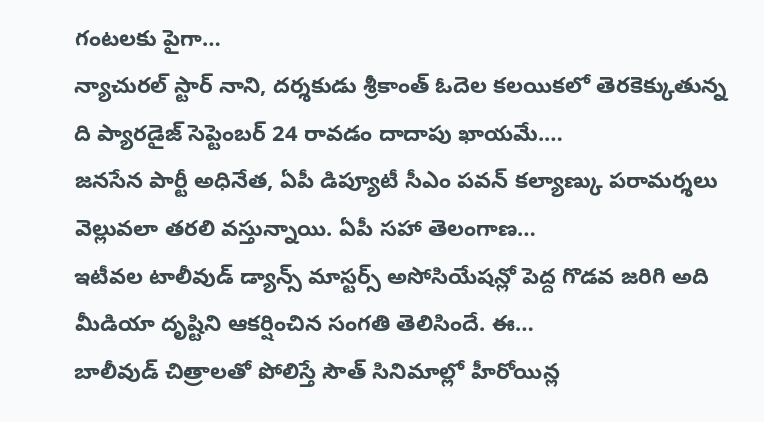గంటలకు పైగా…
న్యాచురల్ స్టార్ నాని, దర్శకుడు శ్రీకాంత్ ఓదెల కలయికలో తెరకెక్కుతున్న ది ప్యారడైజ్ సెప్టెంబర్ 24 రావడం దాదాపు ఖాయమే.…
జనసేన పార్టీ అధినేత, ఏపీ డిప్యూటీ సీఎం పవన్ కల్యాణ్కు పరామర్శలు వెల్లువలా తరలి వస్తున్నాయి. ఏపీ సహా తెలంగాణ…
ఇటీవల టాలీవుడ్ డ్యాన్స్ మాస్టర్స్ అసోసియేషన్లో పెద్ద గొడవ జరిగి అది మీడియా దృష్టిని ఆకర్షించిన సంగతి తెలిసిందే. ఈ…
బాలీవుడ్ చిత్రాలతో పోలిస్తే సౌత్ సినిమాల్లో హీరోయిన్ల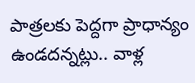పాత్రలకు పెద్దగా ప్రాధాన్యం ఉండదన్నట్లు.. వాళ్ల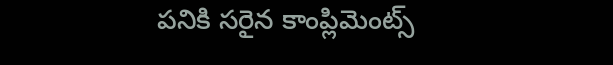పనికి సరైన కాంప్లిమెంట్స్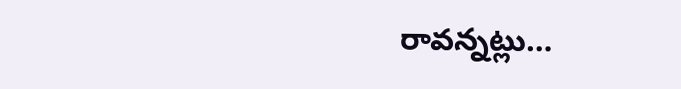రావన్నట్లు…